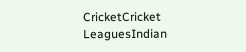CricketCricket LeaguesIndian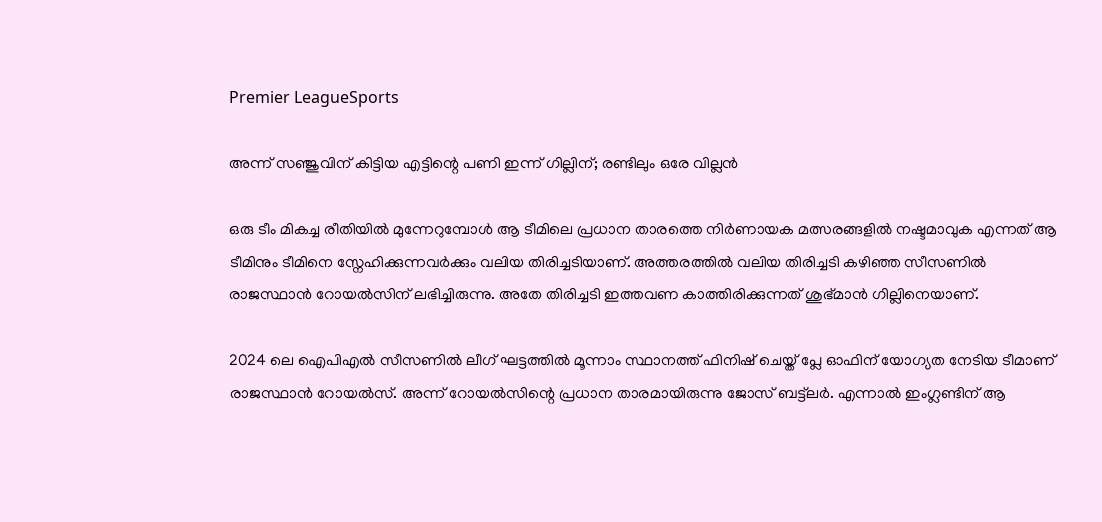Premier LeagueSports

അന്ന് സഞ്ജുവിന് കിട്ടിയ എട്ടിന്റെ പണി ഇന്ന് ഗില്ലിന്; രണ്ടിലും ഒരേ വില്ലൻ

ഒരു ടീം മികച്ച രീതിയിൽ മുന്നേറുമ്പോൾ ആ ടീമിലെ പ്രധാന താരത്തെ നിർണായക മത്സരങ്ങളിൽ നഷ്ടമാവുക എന്നത് ആ ടീമിനും ടീമിനെ സ്നേഹിക്കുന്നവർക്കും വലിയ തിരിച്ചടിയാണ്. അത്തരത്തിൽ വലിയ തിരിച്ചടി കഴിഞ്ഞ സീസണിൽ രാജസ്ഥാൻ റോയൽസിന് ലഭിച്ചിരുന്നു. അതേ തിരിച്ചടി ഇത്തവണ കാത്തിരിക്കുന്നത് ശുഭ്മാൻ ഗില്ലിനെയാണ്.

2024 ലെ ഐപിഎൽ സീസണിൽ ലീഗ് ഘട്ടത്തിൽ മൂന്നാം സ്ഥാനത്ത് ഫിനിഷ് ചെയ്ത് പ്ലേ ഓഫിന് യോഗ്യത നേടിയ ടീമാണ് രാജസ്ഥാൻ റോയൽസ്. അന്ന് റോയൽസിന്റെ പ്രധാന താരമായിരുന്നു ജോസ് ബട്ട്ലർ. എന്നാൽ ഇംഗ്ലണ്ടിന് ആ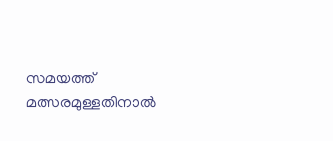സമയത്ത് മത്സരമുള്ളതിനാൽ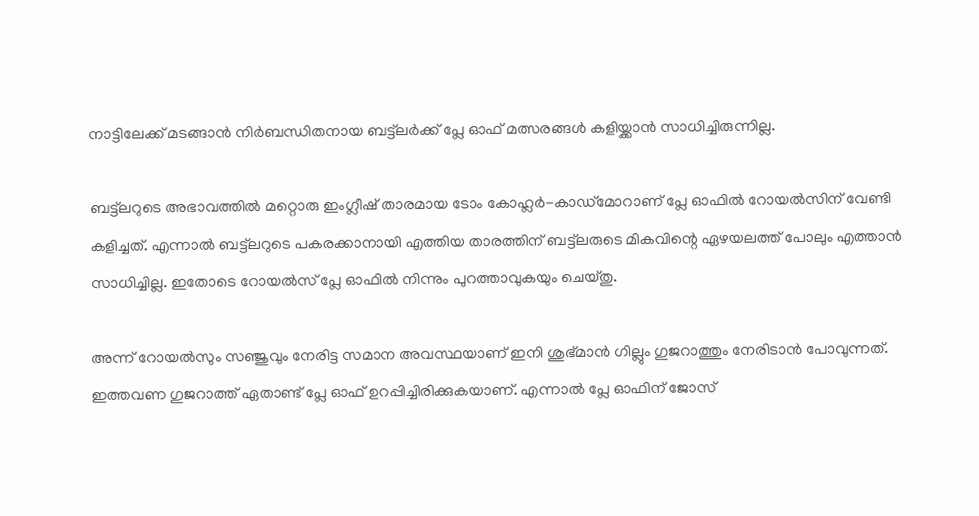നാട്ടിലേക്ക് മടങ്ങാൻ നിർബന്ധിതനായ ബട്ട്ലർക്ക് പ്ലേ ഓഫ് മത്സരങ്ങൾ കളിയ്ക്കാൻ സാധിച്ചിരുന്നില്ല.

ബട്ട്ലറുടെ അഭാവത്തിൽ മറ്റൊരു ഇംഗ്ലീഷ് താരമായ ടോം കോഹ്ലർ-കാഡ്മോറാണ് പ്ലേ ഓഫിൽ റോയൽസിന് വേണ്ടി കളിച്ചത്. എന്നാൽ ബട്ട്ലറുടെ പകരക്കാനായി എത്തിയ താരത്തിന് ബട്ട്ലരുടെ മികവിന്റെ ഏഴയലത്ത് പോലും എത്താൻ സാധിച്ചില്ല. ഇതോടെ റോയൽസ് പ്ലേ ഓഫിൽ നിന്നും പുറത്താവുകയും ചെയ്തു.

അന്ന് റോയൽസും സഞ്ജുവും നേരിട്ട സമാന അവസ്ഥയാണ് ഇനി ശുഭ്മാൻ ഗില്ലും ഗുജറാത്തും നേരിടാൻ പോവുന്നത്. ഇത്തവണ ഗുജറാത്ത് ഏതാണ്ട് പ്ലേ ഓഫ് ഉറപ്പിച്ചിരിക്കുകയാണ്. എന്നാൽ പ്ലേ ഓഫിന് ജോസ്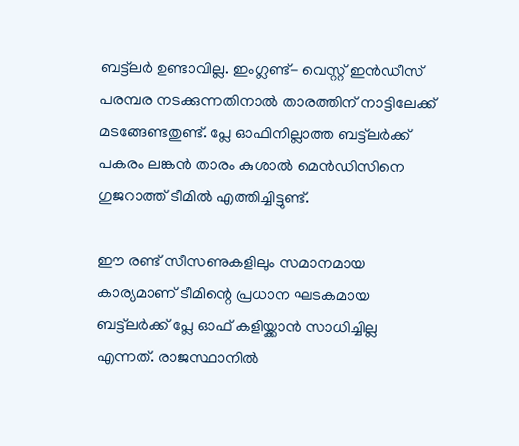ബട്ട്ലർ ഉണ്ടാവില്ല. ഇംഗ്ലണ്ട്- വെസ്റ്റ് ഇൻഡീസ് പരമ്പര നടക്കുന്നതിനാൽ താരത്തിന് നാട്ടിലേക്ക് മടങ്ങേണ്ടതുണ്ട്. പ്ലേ ഓഫിനില്ലാത്ത ബട്ട്ലർക്ക് പകരം ലങ്കൻ താരം കുശാൽ മെൻഡിസിനെ ഗുജറാത്ത് ടീമിൽ എത്തിച്ചിട്ടുണ്ട്.

ഈ രണ്ട് സീസണുകളിലും സമാനമായ കാര്യമാണ് ടീമിന്റെ പ്രധാന ഘടകമായ ബട്ട്ലർക്ക് പ്ലേ ഓഫ് കളിയ്ക്കാൻ സാധിച്ചില്ല എന്നത്. രാജസ്ഥാനിൽ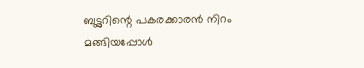ബട്ട്ലറിന്റെ പകരക്കാരൻ നിറം മങ്ങിയപ്പോൾ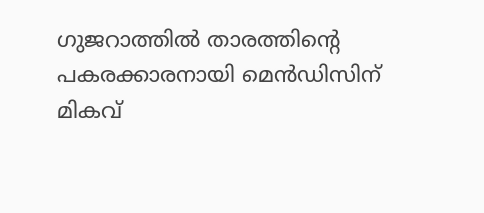ഗുജറാത്തിൽ താരത്തിന്റെ പകരക്കാരനായി മെൻഡിസിന് മികവ്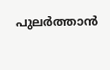പുലർത്താൻ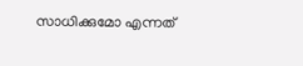സാധിക്കുമോ എന്നത്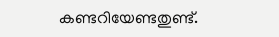കണ്ടറിയേണ്ടതുണ്ട്.